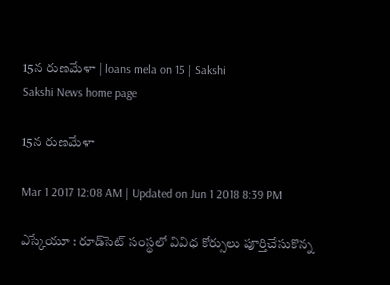15న రుణమేళా | loans mela on 15 | Sakshi
Sakshi News home page

15న రుణమేళా

Mar 1 2017 12:08 AM | Updated on Jun 1 2018 8:39 PM

ఎస్కేయూ : రూడ్‌సెట్‌ సంస్థలో వివిధ కోర్సులు పూర్తిచేసుకొన్న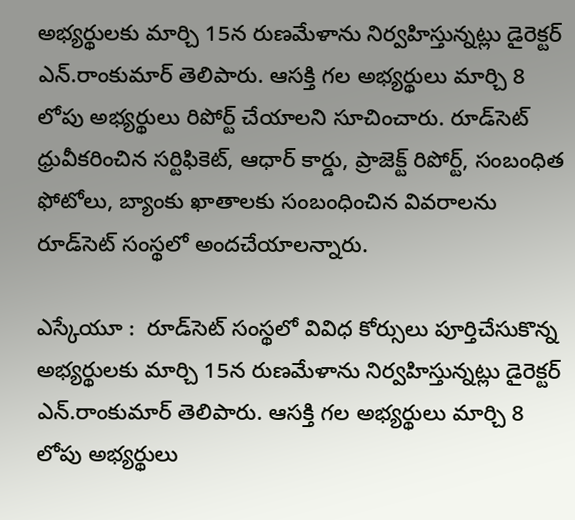అభ్యర్థులకు మార్చి 15న రుణమేళాను నిర్వహిస్తున్నట్లు డైరెక్టర్‌ ఎన్‌.రాంకుమార్‌ తెలిపారు. ఆసక్తి గల అభ్యర్థులు మార్చి 8 లోపు అభ్యర్థులు రిపోర్ట్‌ చేయాలని సూచించారు. రూడ్‌సెట్‌ ధ్రువీకరించిన సర్టిఫికెట్, ఆధార్‌ కార్డు, ప్రాజెక్ట్‌ రిపోర్ట్, సంబంధిత ఫోటోలు, బ్యాంకు ఖాతాలకు సంబంధించిన వివరాలను రూడ్‌సెట్‌ సంస్థలో అందచేయాలన్నారు.

ఎస్కేయూ :  రూడ్‌సెట్‌ సంస్థలో వివిధ కోర్సులు పూర్తిచేసుకొన్న అభ్యర్థులకు మార్చి 15న రుణమేళాను నిర్వహిస్తున్నట్లు డైరెక్టర్‌ ఎన్‌.రాంకుమార్‌ తెలిపారు. ఆసక్తి గల అభ్యర్థులు మార్చి 8 లోపు అభ్యర్థులు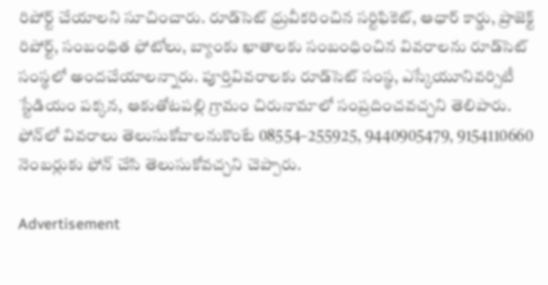రిపోర్ట్‌ చేయాలని సూచించారు. రూడ్‌సెట్‌ ధ్రువీకరించిన సర్టిఫికెట్, ఆధార్‌ కార్డు, ప్రాజెక్ట్‌ రిపోర్ట్, సంబంధిత ఫోటోలు, బ్యాంకు ఖాతాలకు సంబంధించిన వివరాలను రూడ్‌సెట్‌ సంస్థలో అందచేయాలన్నారు. పూర్తివివరాలకు రూడ్‌సెట్‌ సంస్థ, ఎస్కేయూనివర్సిటీ స్టేడియం పక్కన, ఆకుతోటపల్లి గ్రామం చిరునామాలో సంప్రదించవచ్చని తెలిపారు. ఫోన్‌లో వివరాలు తెలుసుకోవాలనుకొంటే 08554–255925, 9440905479, 9154110660 నెంబర్లుకు ఫోన్‌ చేసి తెలుసుకోవచ్చని చెప్పారు.

Advertisement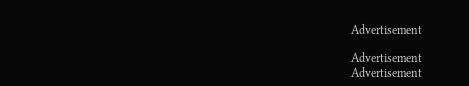Advertisement

Advertisement
Advertisement